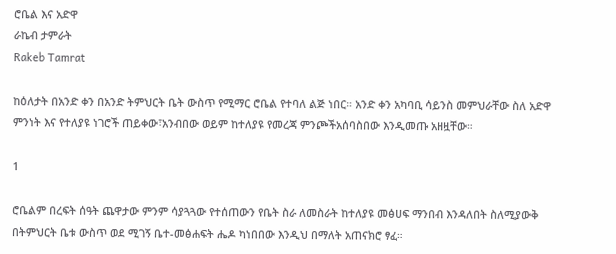ሮቤል እና አድዋ
ራኬብ ታምራት
Rakeb Tamrat

ከዕለታት በአንድ ቀን በአንድ ትምህርት ቤት ውስጥ የሚማር ሮቤል የተባለ ልጅ ነበር። አንድ ቀን አካባቢ ሳይንስ መምህራቸው ስለ አድዋ ምንነት እና የተለያዩ ነገሮች ጠይቀው፣አንብበው ወይም ከተለያዩ የመረጃ ምንጮችአሰባስበው እንዲመጡ አዘዟቸው።

1

ሮቤልም በረፍት ሰዓት ጨዋታው ምንም ሳያጓጓው የተሰጠውን የቤት ስራ ለመስራት ከተለያዩ መፅሀፍ ማንበብ እንዳለበት ስለሚያውቅ በትምህርት ቤቱ ውስጥ ወደ ሚገኝ ቤተ-መፅሐፍት ሔዶ ካነበበው እንዲህ በማለት አጠናክሮ ፃፈ።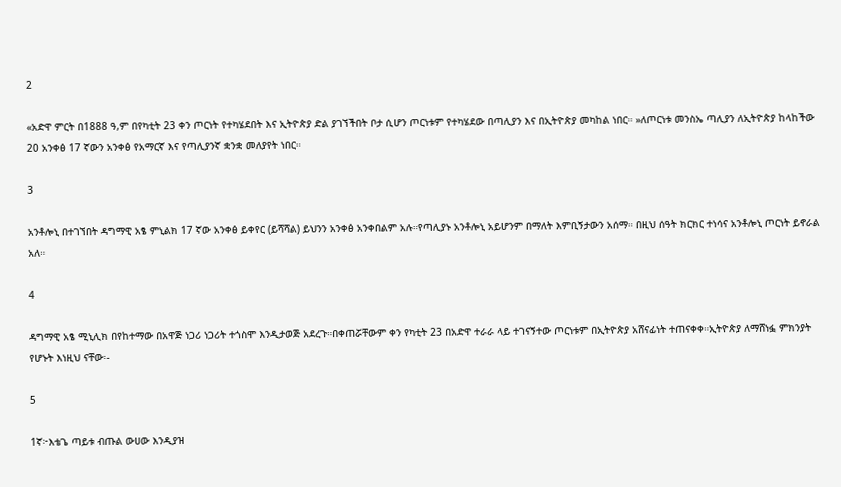2

«አድዋ ምርት በ1888 ዓ,ም በየካቲት 23 ቀን ጦርነት የተካሄደበት እና ኢትዮጵያ ድል ያገኘችበት ቦታ ሲሆን ጦርነቱም የተካሄደው በጣሊያን እና በኢትዮጵያ መካከል ነበር። »ለጦርነቱ መንስኤ ጣሊያን ለኢትዮጵያ ከላከችው 20 አንቀፅ 17 ኛውን አንቀፅ የአማርኛ እና የጣሊያንኛ ቋንቋ መለያየት ነበር።

3

አንቶሎኒ በተገኘበት ዳግማዊ አፄ ምኒልክ 17 ኛው አንቀፅ ይቀየር (ይሻሻል) ይህንን አንቀፅ አንቀበልም አሉ።የጣሊያኑ አንቶሎኒ አይሆንም በማለት እምቢኝታውን አሰማ። በዚህ ሰዓት ክርክር ተነሳና አንቶሎኒ ጦርነት ይኖራል አለ።

4

ዳግማዊ አፄ ሚኒሊክ በየከተማው በአዋጅ ነጋሪ ነጋሪት ተጎስሞ እንዲታወጅ አደረጉ።በቀጠሯቸውም ቀን የካቲት 23 በአድዋ ተራራ ላይ ተገናኝተው ጦርነቱም በኢትዮጵያ አሸናፊነት ተጠናቀቀ።ኢትዮጵያ ለማሸነፏ ምክንያት የሆኑት እነዚህ ናቸው፡-

5

1ኛ፦እቴጌ ጣይቱ ብጡል ውሀው እንዲያዝ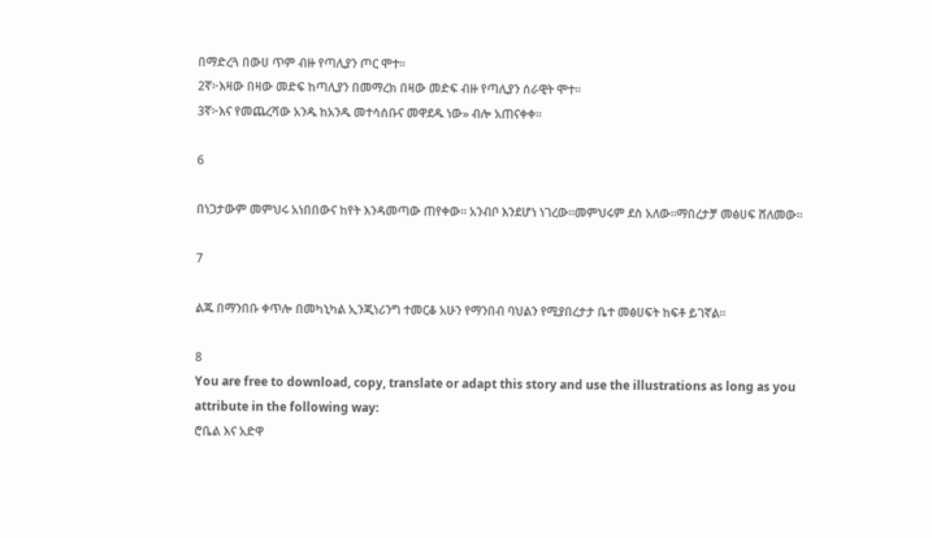በማድረጓ በውሀ ጥም ብዙ የጣሊያን ጦር ሞተ።
2ኛ፦እዛው በዛው መድፍ ከጣሊያን በመማረክ በዛው መድፍ ብዙ የጣሊያን ሰራዊት ሞተ።
3ኛ፦እና የመጨረሻው አንዱ ከአንዱ መተሳሰቡና መዋደዱ ነው» ብሎ አጠናቀቀ።

6

በነጋታውም መምህሩ አነበበውና ከየት እንዳመጣው ጠየቀው፡፡ አንብቦ እንደሆነ ነገረው።መምህሩም ደስ አለው።ማበረታቻ መፅሀፍ ሸለመው።

7

ልጁ በማንበቡ ቀጥሎ በመካኒካል ኢንጂነሪንግ ተመርቆ አሁን የማንበብ ባህልን የሚያበረታታ ቤተ መፅሀፍት ከፍቶ ይገኛል።

8
You are free to download, copy, translate or adapt this story and use the illustrations as long as you attribute in the following way:
ሮቤል እና አድዋ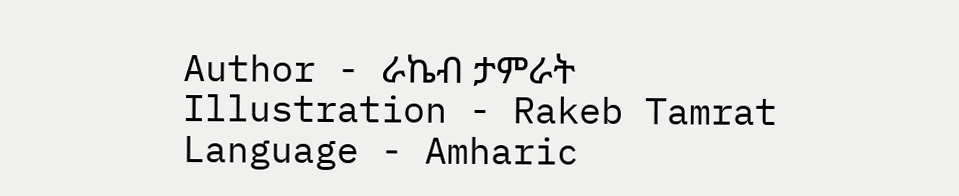Author - ራኬብ ታምራት
Illustration - Rakeb Tamrat
Language - Amharic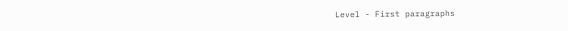Level - First paragraphs